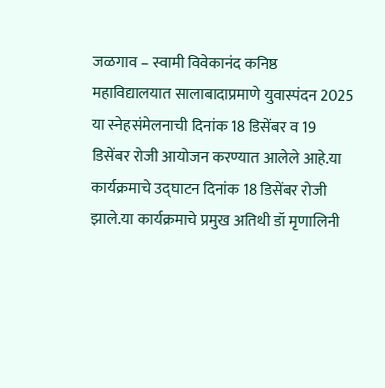जळगाव – स्वामी विवेकानंद कनिष्ठ महाविद्यालयात सालाबादाप्रमाणे युवास्पंदन 2025 या स्नेहसंमेलनाची दिनांक 18 डिसेंबर व 19 डिसेंबर रोजी आयोजन करण्यात आलेले आहे.या कार्यक्रमाचे उद्घाटन दिनांक 18 डिसेंबर रोजी झाले.या कार्यक्रमाचे प्रमुख अतिथी डॉ मृणालिनी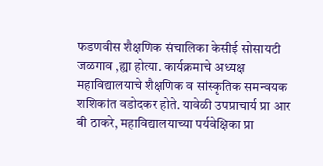फडणवीस शैक्षणिक संचालिका केसीई सोसायटी जळगाव ,ह्या होत्या. कार्यक्रमाचे अध्यक्ष महाविद्यालयाचे शैक्षणिक व सांस्कृतिक समन्वयक शशिकांत वडोदकर होते. यावेळी उपप्राचार्य प्रा आर बी ठाकरे, महाविद्यालयाच्या पर्यवेक्षिका प्रा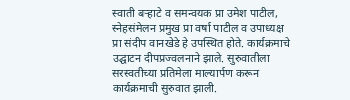स्वाती बऱ्हाटे व समन्वयक प्रा उमेश पाटील, स्नेहसंमेलन प्रमुख प्रा वर्षा पाटील व उपाध्यक्ष प्रा संदीप वानखेडे हे उपस्थित होते. कार्यक्रमाचे उद्घाटन दीपप्रज्वलनाने झाले. सुरुवातीला सरस्वतीच्या प्रतिमेला माल्यार्पण करून कार्यक्रमाची सुरुवात झाली.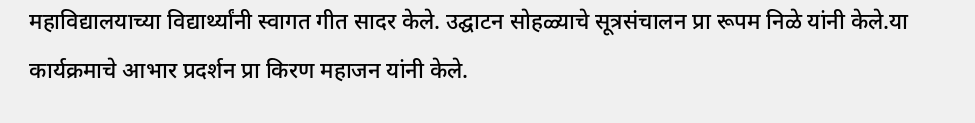महाविद्यालयाच्या विद्यार्थ्यांनी स्वागत गीत सादर केले. उद्घाटन सोहळ्याचे सूत्रसंचालन प्रा रूपम निळे यांनी केले.या कार्यक्रमाचे आभार प्रदर्शन प्रा किरण महाजन यांनी केले.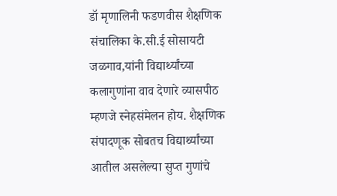डॉ मृणालिनी फडणवीस शैक्षणिक संचालिका के.सी.ई सोसायटी जळगाव,यांनी विद्यार्थ्यांच्या कलागुणांना वाव देणारे व्यासपीठ म्हणजे स्नेहसंमेलन होय. शैक्षणिक संपादणूक सोबतच विद्यार्थ्यांच्या आतील असलेल्या सुप्त गुणांचे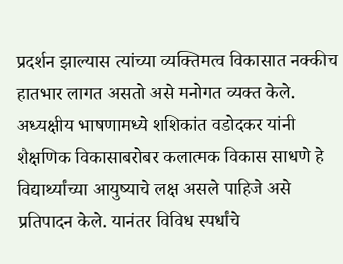प्रदर्शन झाल्यास त्यांच्या व्यक्तिमत्व विकासात नक्कीच हातभार लागत असतो असे मनोगत व्यक्त केले. अध्यक्षीय भाषणामध्ये शशिकांत वडोदकर यांनी शैक्षणिक विकासाबरोबर कलात्मक विकास साधणे हे विद्यार्थ्यांच्या आयुष्याचे लक्ष असले पाहिजे असे प्रतिपादन केले. यानंतर विविध स्पर्धांचे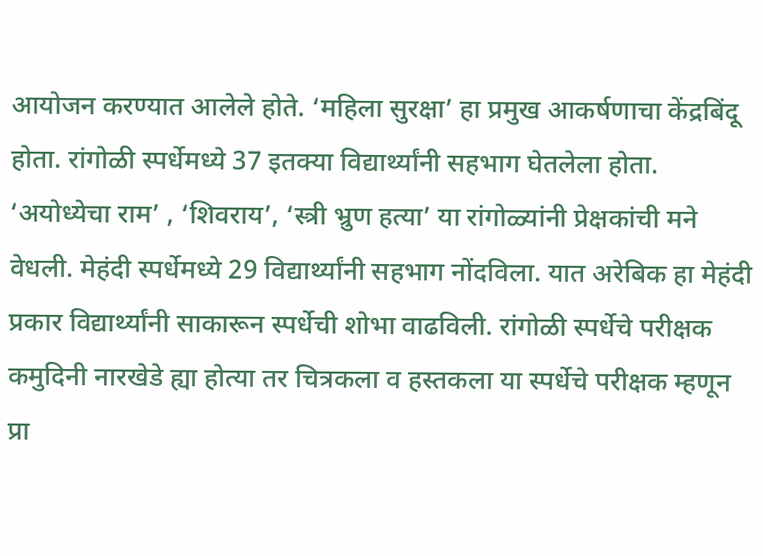आयोजन करण्यात आलेले होते. ‘महिला सुरक्षा’ हा प्रमुख आकर्षणाचा केंद्रबिंदू होता. रांगोळी स्पर्धेमध्ये 37 इतक्या विद्यार्थ्यांनी सहभाग घेतलेला होता. ‘अयोध्येचा राम’ , ‘शिवराय’, ‘स्त्री भ्रुण हत्या’ या रांगोळ्यांनी प्रेक्षकांची मने वेधली. मेहंदी स्पर्धेमध्ये 29 विद्यार्थ्यांनी सहभाग नोंदविला. यात अरेबिक हा मेहंदी प्रकार विद्यार्थ्यांनी साकारून स्पर्धेची शोभा वाढविली. रांगोळी स्पर्धेचे परीक्षक कमुदिनी नारखेडे ह्या होत्या तर चित्रकला व हस्तकला या स्पर्धेचे परीक्षक म्हणून प्रा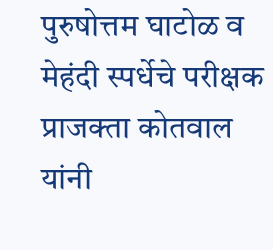पुरुषोत्तम घाटोळ व मेहंदी स्पर्धेचे परीक्षक प्राजक्ता कोतवाल यांनी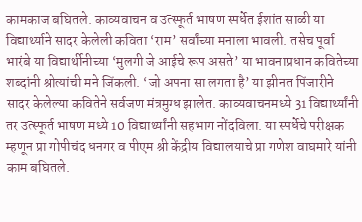कामकाज बघितले. काव्यवाचन व उत्स्फूर्त भाषण स्पर्धेत ईशांत साळी या विद्यार्थ्याने सादर केलेली कविता ‘राम’ सर्वांच्या मनाला भावली. तसेच पूर्वा भारंबे या विद्यार्थीनीच्या ‘मुलगी जे आईचे रूप असते’ या भावनाप्रधान कवितेच्या शब्दांनी श्रोत्यांची मने जिंकली. ‘जो अपना सा लगता है’ या झीनत पिंजारीने सादर केलेल्या कवितेने सर्वजण मंत्रमुग्ध झालेत. काव्यवाचनमध्ये 31 विद्यार्थ्यांनी तर उत्स्फूर्त भाषण मध्ये 10 विद्यार्थ्यांनी सहभाग नोंदविला. या स्पर्धेचे परीक्षक म्हणून प्रा गोपीचंद धनगर व पीएम श्री केंद्रीय विद्यालयाचे प्रा गणेश वाघमारे यांनी काम बघितले.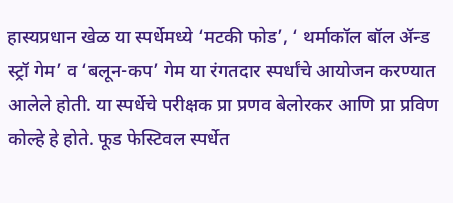हास्यप्रधान खेळ या स्पर्धेमध्ये ‘मटकी फोड’, ‘ थर्माकॉल बॉल ॲन्ड स्ट्रॉ गेम’ व ‘बलून-कप’ गेम या रंगतदार स्पर्धांचे आयोजन करण्यात आलेले होती. या स्पर्धेचे परीक्षक प्रा प्रणव बेलोरकर आणि प्रा प्रविण कोल्हे हे होते. फूड फेस्टिवल स्पर्धेत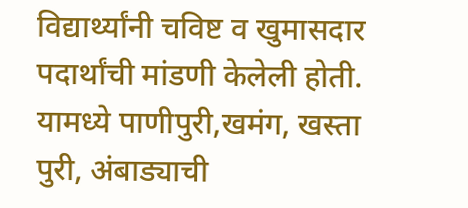विद्यार्थ्यांनी चविष्ट व खुमासदार पदार्थांची मांडणी केलेली होती. यामध्ये पाणीपुरी,खमंग, खस्ता पुरी, अंबाड्याची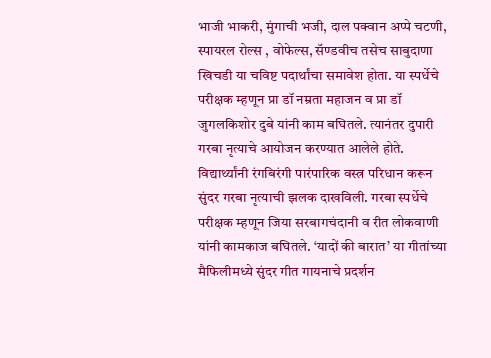भाजी भाकरी, मुंगाची भजी, दाल पक्वान अप्पे चटणी, स्पायरल रोल्स , वोफेल्स, सॅण्डवीच तसेच साबुदाणा खिचडी या चविष्ट पदार्थांचा समावेश होता. या स्पर्धेचे परीक्षक म्हणून प्रा डॉ नम्रता महाजन व प्रा डॉ जुगलकिशोर दुबे यांनी काम बघितले. त्यानंतर दुपारी गरबा नृत्याचे आयोजन करण्यात आलेले होते. विद्यार्थ्यांनी रंगबिरंगी पारंपारिक वस्त्र परिधान करून सुंदर गरबा नृत्याची झलक दाखविली. गरबा स्पर्धेचे परीक्षक म्हणून जिया सरबागचंदानी व रीत लोकवाणी यांनी कामकाज बघितले. ‘यादों की बारात’ या गीतांच्या मैफिलीमध्ये सुंदर गीत गायनाचे प्रदर्शन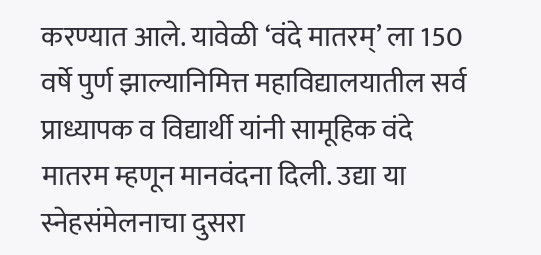करण्यात आले. यावेळी ‘वंदे मातरम्’ ला 150 वर्षे पुर्ण झाल्यानिमित्त महाविद्यालयातील सर्व प्राध्यापक व विद्यार्थी यांनी सामूहिक वंदे मातरम म्हणून मानवंदना दिली. उद्या या स्नेहसंमेलनाचा दुसरा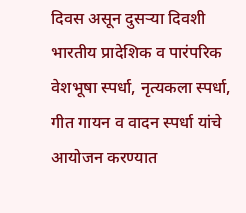दिवस असून दुसऱ्या दिवशी भारतीय प्रादेशिक व पारंपरिक वेशभूषा स्पर्धा, नृत्यकला स्पर्धा, गीत गायन व वादन स्पर्धा यांचे आयोजन करण्यात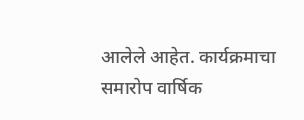आलेले आहेत. कार्यक्रमाचा समारोप वार्षिक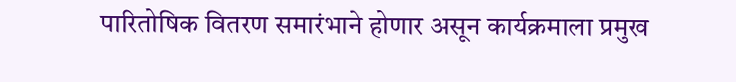पारितोषिक वितरण समारंभाने होणार असून कार्यक्रमाला प्रमुख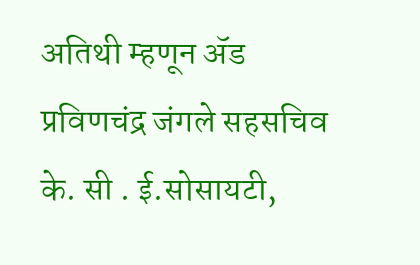अतिथी म्हणून ॲड प्रविणचंद्र जंगले सहसचिव के. सी . ई.सोसायटी,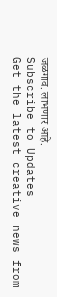जळगाव. लाभणार आहे.
Subscribe to Updates
Get the latest creative news from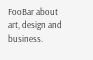FooBar about art, design and business.